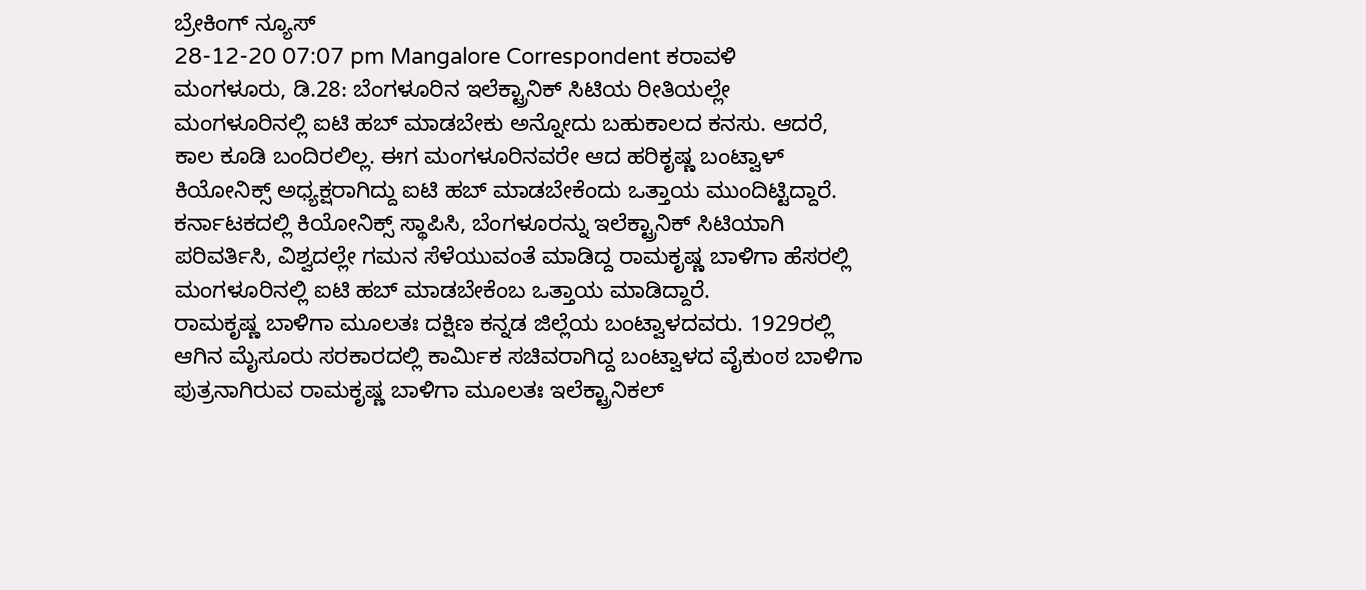ಬ್ರೇಕಿಂಗ್ ನ್ಯೂಸ್
28-12-20 07:07 pm Mangalore Correspondent ಕರಾವಳಿ
ಮಂಗಳೂರು, ಡಿ.28: ಬೆಂಗಳೂರಿನ ಇಲೆಕ್ಟ್ರಾನಿಕ್ ಸಿಟಿಯ ರೀತಿಯಲ್ಲೇ ಮಂಗಳೂರಿನಲ್ಲಿ ಐಟಿ ಹಬ್ ಮಾಡಬೇಕು ಅನ್ನೋದು ಬಹುಕಾಲದ ಕನಸು. ಆದರೆ, ಕಾಲ ಕೂಡಿ ಬಂದಿರಲಿಲ್ಲ. ಈಗ ಮಂಗಳೂರಿನವರೇ ಆದ ಹರಿಕೃಷ್ಣ ಬಂಟ್ವಾಳ್ ಕಿಯೋನಿಕ್ಸ್ ಅಧ್ಯಕ್ಷರಾಗಿದ್ದು ಐಟಿ ಹಬ್ ಮಾಡಬೇಕೆಂದು ಒತ್ತಾಯ ಮುಂದಿಟ್ಟಿದ್ದಾರೆ. ಕರ್ನಾಟಕದಲ್ಲಿ ಕಿಯೋನಿಕ್ಸ್ ಸ್ಥಾಪಿಸಿ, ಬೆಂಗಳೂರನ್ನು ಇಲೆಕ್ಟ್ರಾನಿಕ್ ಸಿಟಿಯಾಗಿ ಪರಿವರ್ತಿಸಿ, ವಿಶ್ವದಲ್ಲೇ ಗಮನ ಸೆಳೆಯುವಂತೆ ಮಾಡಿದ್ದ ರಾಮಕೃಷ್ಣ ಬಾಳಿಗಾ ಹೆಸರಲ್ಲಿ ಮಂಗಳೂರಿನಲ್ಲಿ ಐಟಿ ಹಬ್ ಮಾಡಬೇಕೆಂಬ ಒತ್ತಾಯ ಮಾಡಿದ್ದಾರೆ.
ರಾಮಕೃಷ್ಣ ಬಾಳಿಗಾ ಮೂಲತಃ ದಕ್ಷಿಣ ಕನ್ನಡ ಜಿಲ್ಲೆಯ ಬಂಟ್ವಾಳದವರು. 1929ರಲ್ಲಿ ಆಗಿನ ಮೈಸೂರು ಸರಕಾರದಲ್ಲಿ ಕಾರ್ಮಿಕ ಸಚಿವರಾಗಿದ್ದ ಬಂಟ್ವಾಳದ ವೈಕುಂಠ ಬಾಳಿಗಾ ಪುತ್ರನಾಗಿರುವ ರಾಮಕೃಷ್ಣ ಬಾಳಿಗಾ ಮೂಲತಃ ಇಲೆಕ್ಟ್ರಾನಿಕಲ್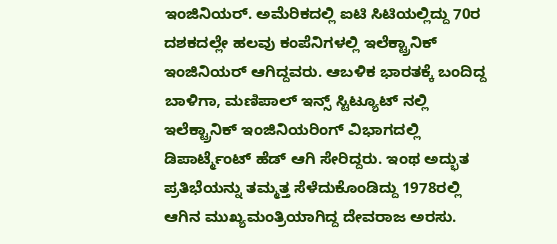ಇಂಜಿನಿಯರ್. ಅಮೆರಿಕದಲ್ಲಿ ಐಟಿ ಸಿಟಿಯಲ್ಲಿದ್ದು 70ರ ದಶಕದಲ್ಲೇ ಹಲವು ಕಂಪೆನಿಗಳಲ್ಲಿ ಇಲೆಕ್ಟ್ರಾನಿಕ್ ಇಂಜಿನಿಯರ್ ಆಗಿದ್ದವರು. ಆಬಳಿಕ ಭಾರತಕ್ಕೆ ಬಂದಿದ್ದ ಬಾಳಿಗಾ, ಮಣಿಪಾಲ್ ಇನ್ಸ್ ಸ್ಟಿಟ್ಯೂಟ್ ನಲ್ಲಿ ಇಲೆಕ್ಟ್ರಾನಿಕ್ ಇಂಜಿನಿಯರಿಂಗ್ ವಿಭಾಗದಲ್ಲಿ ಡಿಪಾರ್ಟ್ಮೆಂಟ್ ಹೆಡ್ ಆಗಿ ಸೇರಿದ್ದರು. ಇಂಥ ಅದ್ಭುತ ಪ್ರತಿಭೆಯನ್ನು ತಮ್ಮತ್ತ ಸೆಳೆದುಕೊಂಡಿದ್ದು 1978ರಲ್ಲಿ ಆಗಿನ ಮುಖ್ಯಮಂತ್ರಿಯಾಗಿದ್ದ ದೇವರಾಜ ಅರಸು.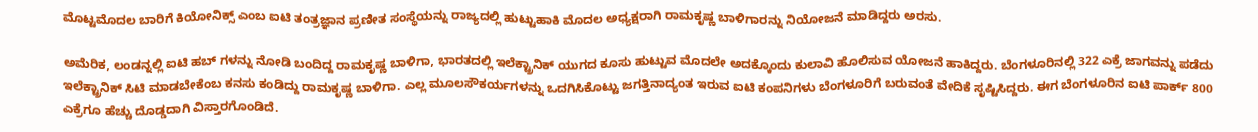ಮೊಟ್ಟಮೊದಲ ಬಾರಿಗೆ ಕಿಯೋನಿಕ್ಸ್ ಎಂಬ ಐಟಿ ತಂತ್ರಜ್ಞಾನ ಪ್ರಣೀತ ಸಂಸ್ಥೆಯನ್ನು ರಾಜ್ಯದಲ್ಲಿ ಹುಟ್ಟುಹಾಕಿ ಮೊದಲ ಅಧ್ಯಕ್ಷರಾಗಿ ರಾಮಕೃಷ್ಣ ಬಾಳಿಗಾರನ್ನು ನಿಯೋಜನೆ ಮಾಡಿದ್ದರು ಅರಸು.

ಅಮೆರಿಕ, ಲಂಡನ್ನಲ್ಲಿ ಐಟಿ ಹಬ್ ಗಳನ್ನು ನೋಡಿ ಬಂದಿದ್ದ ರಾಮಕೃಷ್ಣ ಬಾಳಿಗಾ, ಭಾರತದಲ್ಲಿ ಇಲೆಕ್ಟ್ರಾನಿಕ್ ಯುಗದ ಕೂಸು ಹುಟ್ಟುವ ಮೊದಲೇ ಅದಕ್ಕೊಂದು ಕುಲಾವಿ ಹೊಲಿಸುವ ಯೋಜನೆ ಹಾಕಿದ್ದರು. ಬೆಂಗಳೂರಿನಲ್ಲಿ 322 ಎಕ್ರೆ ಜಾಗವನ್ನು ಪಡೆದು ಇಲೆಕ್ಟ್ರಾನಿಕ್ ಸಿಟಿ ಮಾಡಬೇಕೆಂಬ ಕನಸು ಕಂಡಿದ್ದು ರಾಮಕೃಷ್ಣ ಬಾಳಿಗಾ. ಎಲ್ಲ ಮೂಲಸೌಕರ್ಯಗಳನ್ನು ಒದಗಿಸಿಕೊಟ್ಟು ಜಗತ್ತಿನಾದ್ಯಂತ ಇರುವ ಐಟಿ ಕಂಪನಿಗಳು ಬೆಂಗಳೂರಿಗೆ ಬರುವಂತೆ ವೇದಿಕೆ ಸೃಷ್ಟಿಸಿದ್ದರು. ಈಗ ಬೆಂಗಳೂರಿನ ಐಟಿ ಪಾರ್ಕ್ 800 ಎಕ್ರೆಗೂ ಹೆಚ್ಚು ದೊಡ್ಡದಾಗಿ ವಿಸ್ತಾರಗೊಂಡಿದೆ.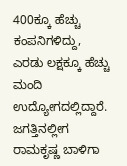400ಕ್ಕೂ ಹೆಚ್ಚು ಕಂಪನಿಗಳಿದ್ದು, ಎರಡು ಲಕ್ಷಕ್ಕೂ ಹೆಚ್ಚು ಮಂದಿ ಉದ್ಯೋಗದಲ್ಲಿದ್ದಾರೆ. ಜಗತ್ತಿನಲ್ಲೀಗ ರಾಮಕೃಷ್ಣ ಬಾಳಿಗಾ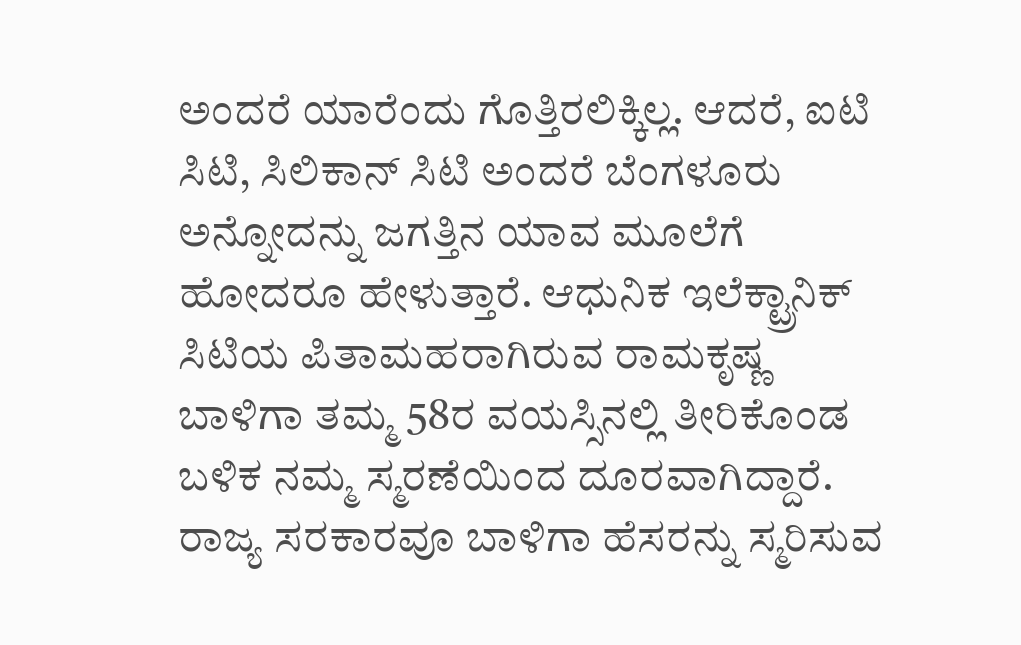ಅಂದರೆ ಯಾರೆಂದು ಗೊತ್ತಿರಲಿಕ್ಕಿಲ್ಲ. ಆದರೆ, ಐಟಿ ಸಿಟಿ, ಸಿಲಿಕಾನ್ ಸಿಟಿ ಅಂದರೆ ಬೆಂಗಳೂರು ಅನ್ನೋದನ್ನು ಜಗತ್ತಿನ ಯಾವ ಮೂಲೆಗೆ ಹೋದರೂ ಹೇಳುತ್ತಾರೆ. ಆಧುನಿಕ ಇಲೆಕ್ಟ್ರಾನಿಕ್ ಸಿಟಿಯ ಪಿತಾಮಹರಾಗಿರುವ ರಾಮಕೃಷ್ಣ ಬಾಳಿಗಾ ತಮ್ಮ 58ರ ವಯಸ್ಸಿನಲ್ಲಿ ತೀರಿಕೊಂಡ ಬಳಿಕ ನಮ್ಮ ಸ್ಮರಣೆಯಿಂದ ದೂರವಾಗಿದ್ದಾರೆ. ರಾಜ್ಯ ಸರಕಾರವೂ ಬಾಳಿಗಾ ಹೆಸರನ್ನು ಸ್ಮರಿಸುವ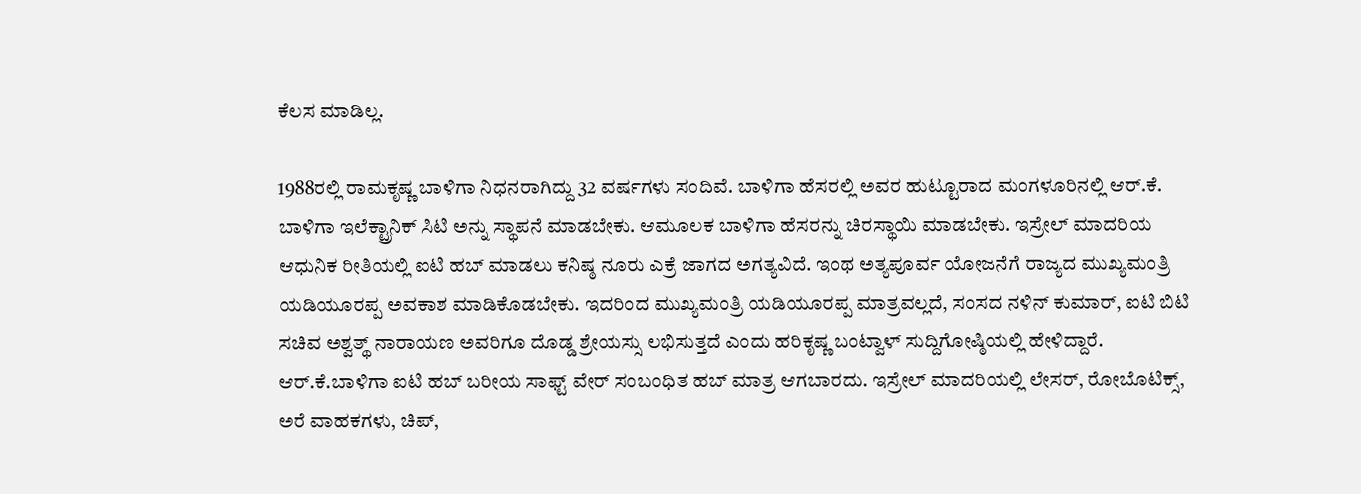ಕೆಲಸ ಮಾಡಿಲ್ಲ.

1988ರಲ್ಲಿ ರಾಮಕೃಷ್ಣ ಬಾಳಿಗಾ ನಿಧನರಾಗಿದ್ದು 32 ವರ್ಷಗಳು ಸಂದಿವೆ. ಬಾಳಿಗಾ ಹೆಸರಲ್ಲಿ ಅವರ ಹುಟ್ಟೂರಾದ ಮಂಗಳೂರಿನಲ್ಲಿ ಆರ್.ಕೆ. ಬಾಳಿಗಾ ಇಲೆಕ್ಟ್ರಾನಿಕ್ ಸಿಟಿ ಅನ್ನು ಸ್ಥಾಪನೆ ಮಾಡಬೇಕು. ಆಮೂಲಕ ಬಾಳಿಗಾ ಹೆಸರನ್ನು ಚಿರಸ್ಥಾಯಿ ಮಾಡಬೇಕು. ಇಸ್ರೇಲ್ ಮಾದರಿಯ ಆಧುನಿಕ ರೀತಿಯಲ್ಲಿ ಐಟಿ ಹಬ್ ಮಾಡಲು ಕನಿಷ್ಠ ನೂರು ಎಕ್ರೆ ಜಾಗದ ಅಗತ್ಯವಿದೆ. ಇಂಥ ಅತ್ಯಪೂರ್ವ ಯೋಜನೆಗೆ ರಾಜ್ಯದ ಮುಖ್ಯಮಂತ್ರಿ ಯಡಿಯೂರಪ್ಪ ಅವಕಾಶ ಮಾಡಿಕೊಡಬೇಕು. ಇದರಿಂದ ಮುಖ್ಯಮಂತ್ರಿ ಯಡಿಯೂರಪ್ಪ ಮಾತ್ರವಲ್ಲದೆ, ಸಂಸದ ನಳಿನ್ ಕುಮಾರ್, ಐಟಿ ಬಿಟಿ ಸಚಿವ ಅಶ್ವತ್ಥ್ ನಾರಾಯಣ ಅವರಿಗೂ ದೊಡ್ಡ ಶ್ರೇಯಸ್ಸು ಲಭಿಸುತ್ತದೆ ಎಂದು ಹರಿಕೃಷ್ಣ ಬಂಟ್ವಾಳ್ ಸುದ್ದಿಗೋಷ್ಠಿಯಲ್ಲಿ ಹೇಳಿದ್ದಾರೆ.
ಆರ್.ಕೆ.ಬಾಳಿಗಾ ಐಟಿ ಹಬ್ ಬರೀಯ ಸಾಫ್ಟ್ ವೇರ್ ಸಂಬಂಧಿತ ಹಬ್ ಮಾತ್ರ ಆಗಬಾರದು. ಇಸ್ರೇಲ್ ಮಾದರಿಯಲ್ಲಿ ಲೇಸರ್, ರೋಬೊಟಿಕ್ಸ್, ಅರೆ ವಾಹಕಗಳು, ಚಿಪ್,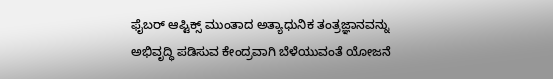ಫೈಬರ್ ಆಪ್ಟಿಕ್ಸ್ ಮುಂತಾದ ಅತ್ಯಾಧುನಿಕ ತಂತ್ರಜ್ಞಾನವನ್ನು ಅಭಿವೃದ್ಧಿ ಪಡಿಸುವ ಕೇಂದ್ರವಾಗಿ ಬೆಳೆಯುವಂತೆ ಯೋಜನೆ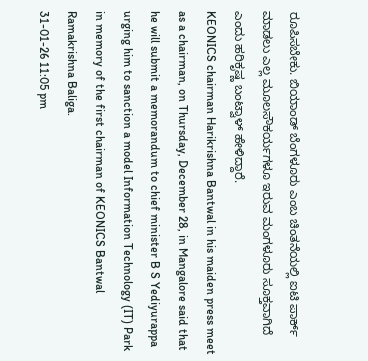ರೂಪಿಸಬೇಕು. ಬಿಯಾಂಡ್ ಬೆಂಗಳೂರು ಎಂಬ ಚಿಂತನೆಯಲ್ಲಿ ಐಟಿ ಪಾರ್ಕ್ ಮಾಡಲು ಎಲ್ಲ ಮೂಲಸೌಕರ್ಯಗಳೂ ಇರುವ ಮಂಗಳೂರು ಸೂಕ್ತವಾಗಿದೆ ಎಂದು ಹರಿಕೃಷ್ಣ ಬಂಟ್ವಾಳ್ ಹೇಳಿದ್ದಾರೆ.
KEONICS chairman Harikrishna Bantwal in his maiden press meet as a chairman, on Thursday, December 28, in Mangalore said that he will submit a memorandum to chief minister B S Yediyurappa urging him to sanction a model Information Technology (IT) Park in memory of the first chairman of KEONICS Bantwal Ramakrishna Baliga.
31-01-26 11:05 pm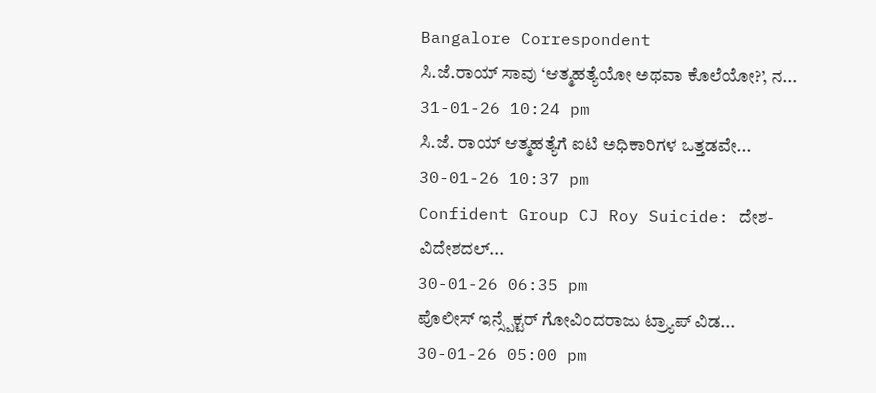Bangalore Correspondent
ಸಿ.ಜೆ.ರಾಯ್ ಸಾವು ‘ಆತ್ಮಹತ್ಯೆಯೋ ಅಥವಾ ಕೊಲೆಯೋ?’, ನ...
31-01-26 10:24 pm
ಸಿ.ಜೆ. ರಾಯ್ ಆತ್ಮಹತ್ಯೆಗೆ ಐಟಿ ಅಧಿಕಾರಿಗಳ ಒತ್ತಡವೇ...
30-01-26 10:37 pm
Confident Group CJ Roy Suicide: ದೇಶ- ವಿದೇಶದಲ್...
30-01-26 06:35 pm
ಪೊಲೀಸ್ ಇನ್ಸ್ಪೆಕ್ಟರ್ ಗೋವಿಂದರಾಜು ಟ್ರ್ಯಾಪ್ ವಿಡ...
30-01-26 05:00 pm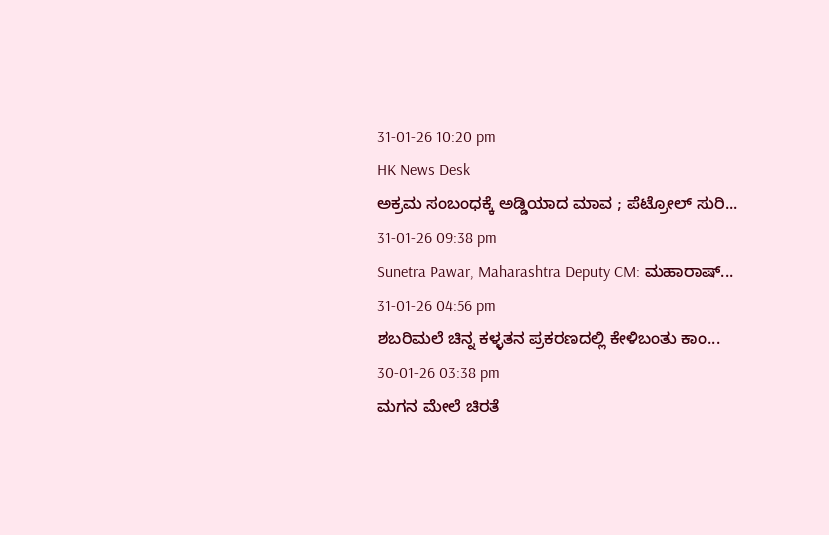31-01-26 10:20 pm
HK News Desk
ಅಕ್ರಮ ಸಂಬಂಧಕ್ಕೆ ಅಡ್ಡಿಯಾದ ಮಾವ ; ಪೆಟ್ರೋಲ್ ಸುರಿ...
31-01-26 09:38 pm
Sunetra Pawar, Maharashtra Deputy CM: ಮಹಾರಾಷ್...
31-01-26 04:56 pm
ಶಬರಿಮಲೆ ಚಿನ್ನ ಕಳ್ಳತನ ಪ್ರಕರಣದಲ್ಲಿ ಕೇಳಿಬಂತು ಕಾಂ...
30-01-26 03:38 pm
ಮಗನ ಮೇಲೆ ಚಿರತೆ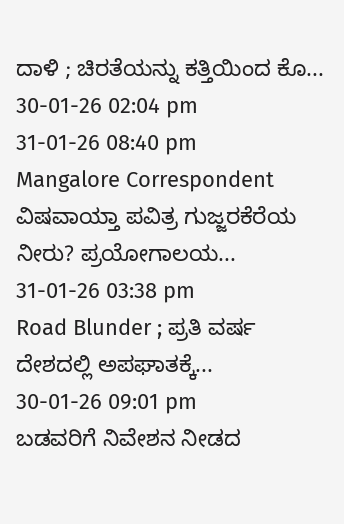ದಾಳಿ ; ಚಿರತೆಯನ್ನು ಕತ್ತಿಯಿಂದ ಕೊ...
30-01-26 02:04 pm
31-01-26 08:40 pm
Mangalore Correspondent
ವಿಷವಾಯ್ತಾ ಪವಿತ್ರ ಗುಜ್ಜರಕೆರೆಯ ನೀರು? ಪ್ರಯೋಗಾಲಯ...
31-01-26 03:38 pm
Road Blunder ; ಪ್ರತಿ ವರ್ಷ ದೇಶದಲ್ಲಿ ಅಪಘಾತಕ್ಕೆ...
30-01-26 09:01 pm
ಬಡವರಿಗೆ ನಿವೇಶನ ನೀಡದ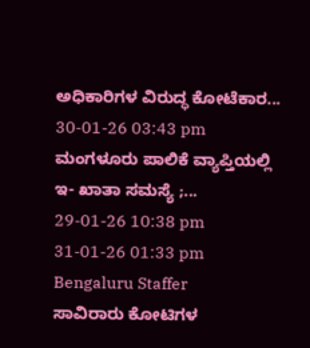ಅಧಿಕಾರಿಗಳ ವಿರುದ್ಧ ಕೋಟೆಕಾರ...
30-01-26 03:43 pm
ಮಂಗಳೂರು ಪಾಲಿಕೆ ವ್ಯಾಪ್ತಿಯಲ್ಲಿ ಇ- ಖಾತಾ ಸಮಸ್ಯೆ ;...
29-01-26 10:38 pm
31-01-26 01:33 pm
Bengaluru Staffer
ಸಾವಿರಾರು ಕೋಟಿಗಳ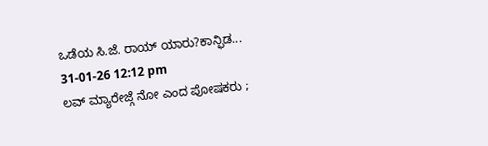ಒಡೆಯ ಸಿ.ಜೆ. ರಾಯ್ ಯಾರು?ಕಾನ್ಫಿಡ...
31-01-26 12:12 pm
ಲವ್ ಮ್ಯಾರೇಜ್ಗೆ ನೋ ಎಂದ ಪೋಷಕರು ;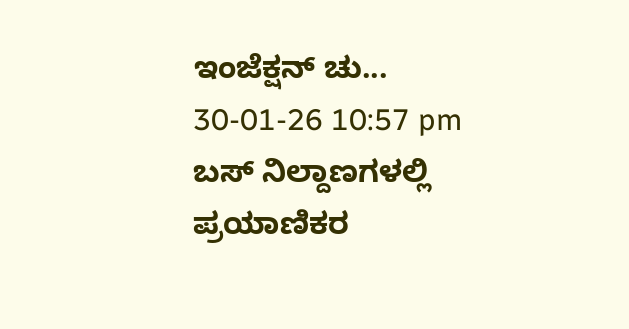ಇಂಜೆಕ್ಷನ್ ಚು...
30-01-26 10:57 pm
ಬಸ್ ನಿಲ್ದಾಣಗಳಲ್ಲಿ ಪ್ರಯಾಣಿಕರ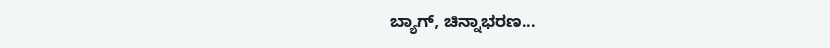ಬ್ಯಾಗ್, ಚಿನ್ನಾಭರಣ...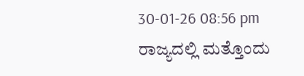30-01-26 08:56 pm
ರಾಜ್ಯದಲ್ಲಿ ಮತ್ತೊಂದು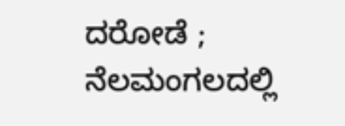ದರೋಡೆ ; ನೆಲಮಂಗಲದಲ್ಲಿ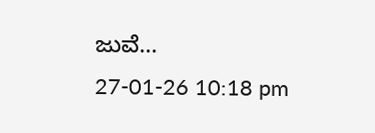ಜುವೆ...
27-01-26 10:18 pm